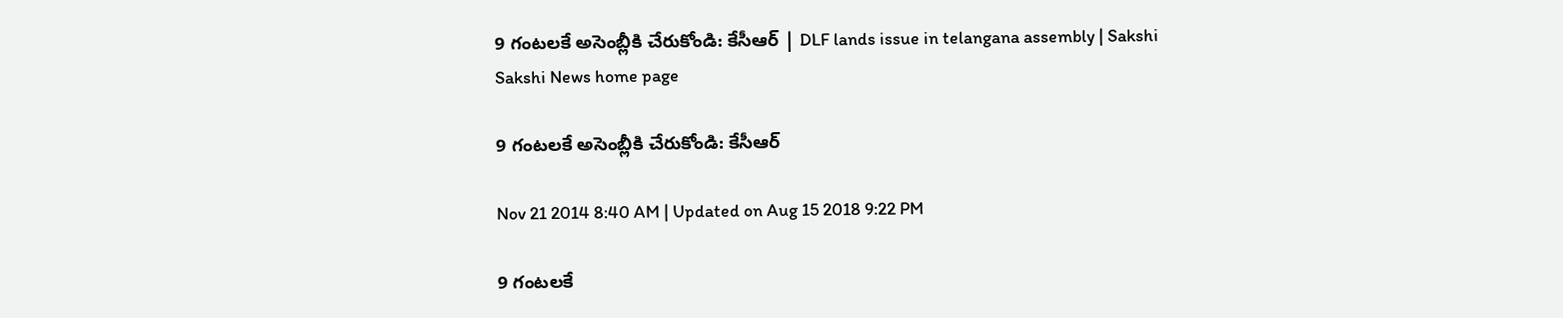9 గంటలకే అసెంబ్లీకి చేరుకోండి: కేసీఆర్ | DLF lands issue in telangana assembly | Sakshi
Sakshi News home page

9 గంటలకే అసెంబ్లీకి చేరుకోండి: కేసీఆర్

Nov 21 2014 8:40 AM | Updated on Aug 15 2018 9:22 PM

9 గంటలకే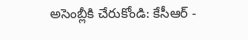అసెంబ్లీకి చేరుకోండి: కేసీఆర్ -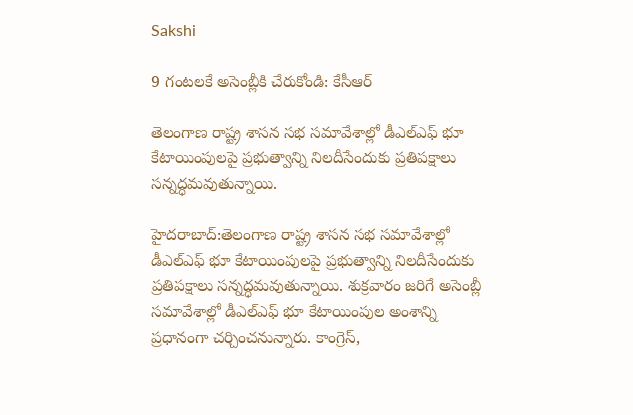Sakshi

9 గంటలకే అసెంబ్లీకి చేరుకోండి: కేసీఆర్

తెలంగాణ రాష్ట్ర శాసన సభ సమావేశాల్లో డీఎల్ఎఫ్ భూ కేటాయింపులపై ప్రభుత్వాన్ని నిలదీసేందుకు ప్రతిపక్షాలు సన్నద్ధమవుతున్నాయి.

హైదరాబాద్:తెలంగాణ రాష్ట్ర శాసన సభ సమావేశాల్లో డీఎల్ఎఫ్ భూ కేటాయింపులపై ప్రభుత్వాన్ని నిలదీసేందుకు ప్రతిపక్షాలు సన్నద్ధమవుతున్నాయి. శుక్రవారం జరిగే అసెంబ్లీ సమావేశాల్లో డీఎల్ఎఫ్ భూ కేటాయింపుల అంశాన్ని ప్రధానంగా చర్చించనున్నారు. కాంగ్రెస్,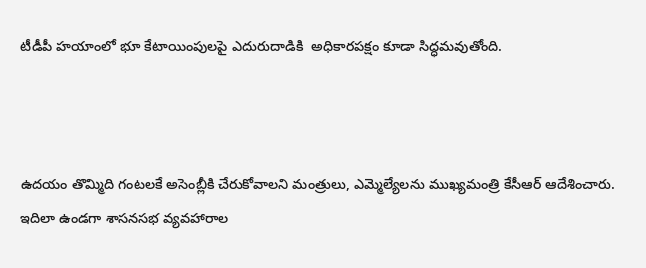టీడీపీ హయాంలో భూ కేటాయింపులపై ఎదురుదాడికి  అధికారపక్షం కూడా సిద్ధమవుతోంది.



ఉదయం తొమ్మిది గంటలకే అసెంబ్లీకి చేరుకోవాలని మంత్రులు, ఎమ్మెల్యేలను ముఖ్యమంత్రి కేసీఆర్ ఆదేశించారు. ఇదిలా ఉండగా శాసనసభ వ్యవహారాల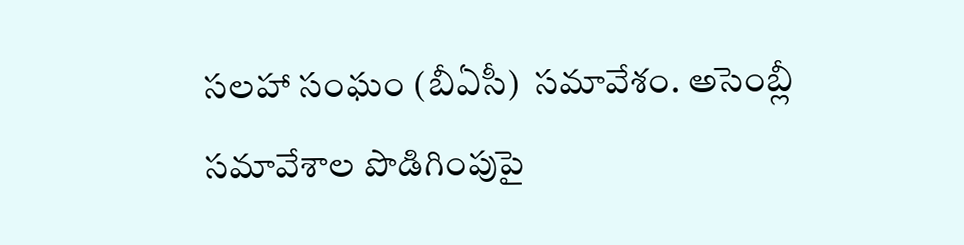సలహా సంఘం (బీఏసీ)  సమావేశం. అసెంబ్లీ సమావేశాల పొడిగింపుపై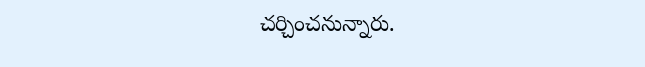చర్చించనున్నారు.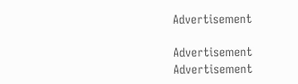Advertisement

Advertisement
Advertisement